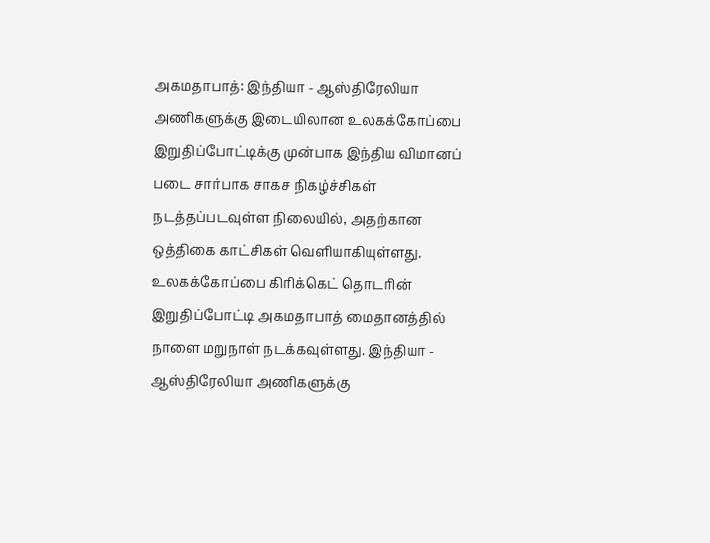அகமதாபாத்: இந்தியா - ஆஸ்திரேலியா அணிகளுக்கு இடையிலான உலகக்கோப்பை இறுதிப்போட்டிக்கு முன்பாக இந்திய விமானப் படை சார்பாக சாகச நிகழ்ச்சிகள் நடத்தப்படவுள்ள நிலையில், அதற்கான ஒத்திகை காட்சிகள் வெளியாகியுள்ளது.
உலகக்கோப்பை கிரிக்கெட் தொடரின் இறுதிப்போட்டி அகமதாபாத் மைதானத்தில் நாளை மறுநாள் நடக்கவுள்ளது. இந்தியா - ஆஸ்திரேலியா அணிகளுக்கு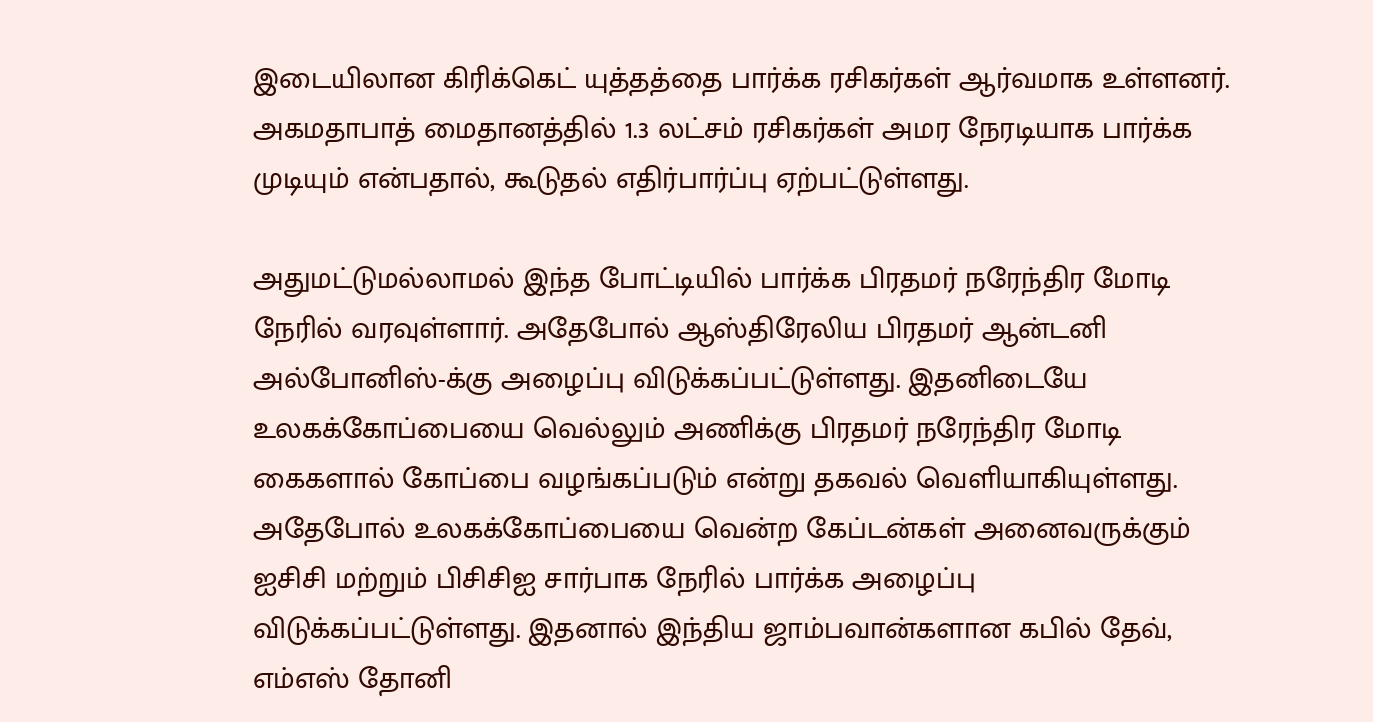இடையிலான கிரிக்கெட் யுத்தத்தை பார்க்க ரசிகர்கள் ஆர்வமாக உள்ளனர். அகமதாபாத் மைதானத்தில் 1.3 லட்சம் ரசிகர்கள் அமர நேரடியாக பார்க்க முடியும் என்பதால், கூடுதல் எதிர்பார்ப்பு ஏற்பட்டுள்ளது.

அதுமட்டுமல்லாமல் இந்த போட்டியில் பார்க்க பிரதமர் நரேந்திர மோடி நேரில் வரவுள்ளார். அதேபோல் ஆஸ்திரேலிய பிரதமர் ஆன்டனி அல்போனிஸ்-க்கு அழைப்பு விடுக்கப்பட்டுள்ளது. இதனிடையே உலகக்கோப்பையை வெல்லும் அணிக்கு பிரதமர் நரேந்திர மோடி கைகளால் கோப்பை வழங்கப்படும் என்று தகவல் வெளியாகியுள்ளது.
அதேபோல் உலகக்கோப்பையை வென்ற கேப்டன்கள் அனைவருக்கும் ஐசிசி மற்றும் பிசிசிஐ சார்பாக நேரில் பார்க்க அழைப்பு விடுக்கப்பட்டுள்ளது. இதனால் இந்திய ஜாம்பவான்களான கபில் தேவ், எம்எஸ் தோனி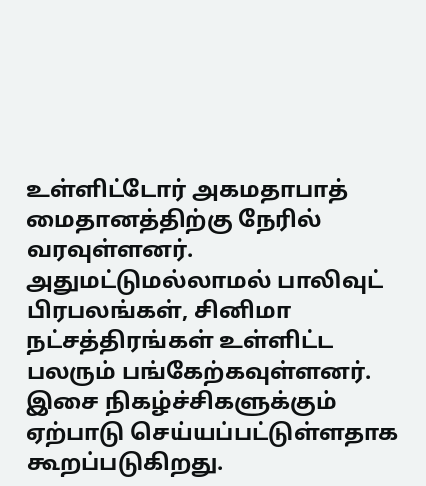உள்ளிட்டோர் அகமதாபாத் மைதானத்திற்கு நேரில் வரவுள்ளனர். அதுமட்டுமல்லாமல் பாலிவுட் பிரபலங்கள், சினிமா நட்சத்திரங்கள் உள்ளிட்ட பலரும் பங்கேற்கவுள்ளனர்.
இசை நிகழ்ச்சிகளுக்கும் ஏற்பாடு செய்யப்பட்டுள்ளதாக கூறப்படுகிறது.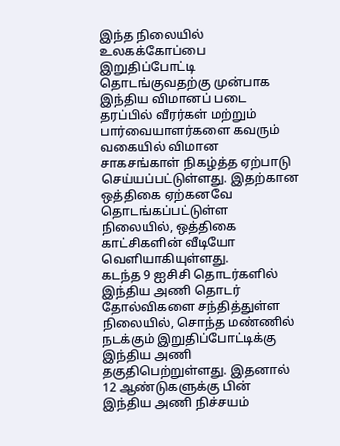இந்த நிலையில் உலகக்கோப்பை இறுதிப்போட்டி தொடங்குவதற்கு முன்பாக இந்திய விமானப் படை தரப்பில் வீரர்கள் மற்றும் பார்வையாளர்களை கவரும் வகையில் விமான சாகசங்காள் நிகழ்த்த ஏற்பாடு செய்யப்பட்டுள்ளது. இதற்கான ஒத்திகை ஏற்கனவே தொடங்கப்பட்டுள்ள நிலையில், ஒத்திகை காட்சிகளின் வீடியோ வெளியாகியுள்ளது.
கடந்த 9 ஐசிசி தொடர்களில் இந்திய அணி தொடர் தோல்விகளை சந்தித்துள்ள நிலையில், சொந்த மண்ணில் நடக்கும் இறுதிப்போட்டிக்கு இந்திய அணி தகுதிபெற்றுள்ளது. இதனால் 12 ஆண்டுகளுக்கு பின் இந்திய அணி நிச்சயம்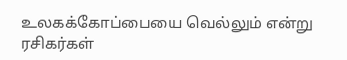உலகக்கோப்பையை வெல்லும் என்று ரசிகர்கள்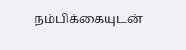நம்பிக்கையுடன்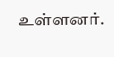உள்ளனர்.